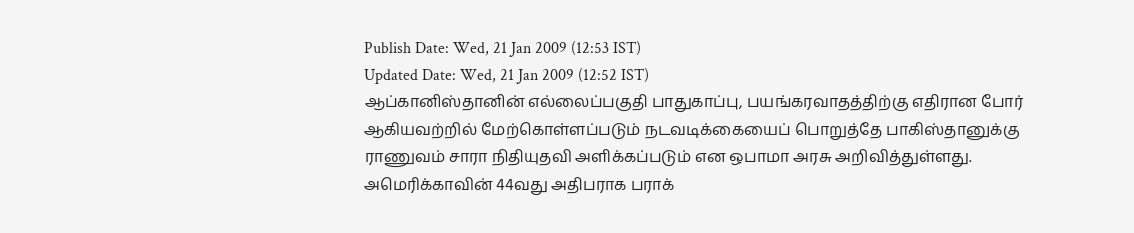Publish Date: Wed, 21 Jan 2009 (12:53 IST)
Updated Date: Wed, 21 Jan 2009 (12:52 IST)
ஆப்கானிஸ்தானின் எல்லைப்பகுதி பாதுகாப்பு, பயங்கரவாதத்திற்கு எதிரான போர் ஆகியவற்றில் மேற்கொள்ளப்படும் நடவடிக்கையைப் பொறுத்தே பாகிஸ்தானுக்கு ராணுவம் சாரா நிதியுதவி அளிக்கப்படும் என ஒபாமா அரசு அறிவித்துள்ளது.
அமெரிக்காவின் 44வது அதிபராக பராக்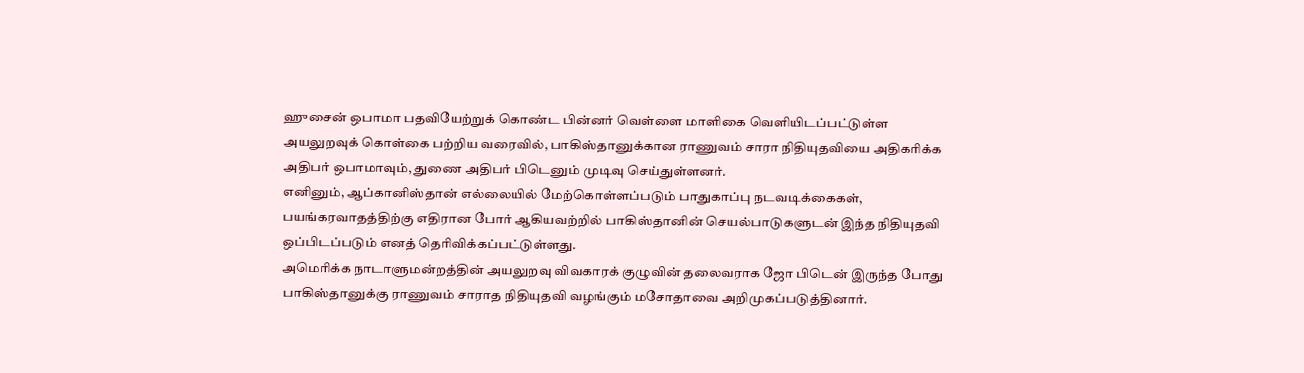ஹுசைன் ஒபாமா பதவியேற்றுக் கொண்ட பின்னர் வெள்ளை மாளிகை வெளியிடப்பட்டுள்ள அயலுறவுக் கொள்கை பற்றிய வரைவில், பாகிஸ்தானுக்கான ராணுவம் சாரா நிதியுதவியை அதிகரிக்க அதிபர் ஒபாமாவும், துணை அதிபர் பிடெனும் முடிவு செய்துள்ளனர்.
எனினும், ஆப்கானிஸ்தான் எல்லையில் மேற்கொள்ளப்படும் பாதுகாப்பு நடவடிக்கைகள், பயங்கரவாதத்திற்கு எதிரான போர் ஆகியவற்றில் பாகிஸ்தானின் செயல்பாடுகளுடன் இந்த நிதியுதவி ஒப்பிடப்படும் எனத் தெரிவிக்கப்பட்டுள்ளது.
அமெரிக்க நாடாளுமன்றத்தின் அயலுறவு விவகாரக் குழுவின் தலைவராக ஜோ பிடென் இருந்த போது பாகிஸ்தானுக்கு ராணுவம் சாராத நிதியுதவி வழங்கும் மசோதாவை அறிமுகப்படுத்தினார்.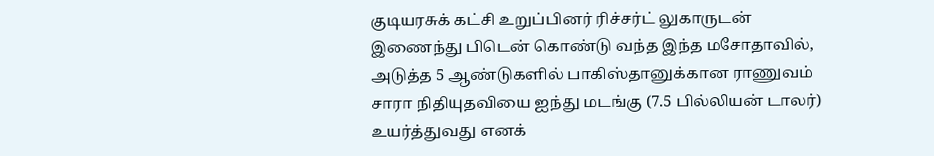குடியரசுக் கட்சி உறுப்பினர் ரிச்சர்ட் லுகாருடன் இணைந்து பிடென் கொண்டு வந்த இந்த மசோதாவில், அடுத்த 5 ஆண்டுகளில் பாகிஸ்தானுக்கான ராணுவம் சாரா நிதியுதவியை ஐந்து மடங்கு (7.5 பில்லியன் டாலர்) உயர்த்துவது எனக்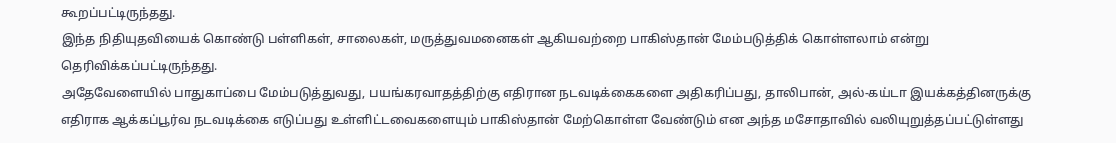கூறப்பட்டிருந்தது.
இந்த நிதியுதவியைக் கொண்டு பள்ளிகள், சாலைகள், மருத்துவமனைகள் ஆகியவற்றை பாகிஸ்தான் மேம்படுத்திக் கொள்ளலாம் என்று தெரிவிக்கப்பட்டிருந்தது.
அதேவேளையில் பாதுகாப்பை மேம்படுத்துவது, பயங்கரவாதத்திற்கு எதிரான நடவடிக்கைகளை அதிகரிப்பது, தாலிபான், அல்-கய்டா இயக்கத்தினருக்கு எதிராக ஆக்கப்பூர்வ நடவடிக்கை எடுப்பது உள்ளிட்டவைகளையும் பாகிஸ்தான் மேற்கொள்ள வேண்டும் என அந்த மசோதாவில் வலியுறுத்தப்பட்டுள்ளது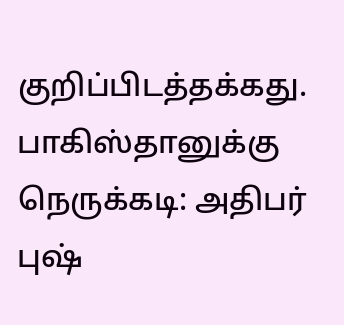குறிப்பிடத்தக்கது.
பாகிஸ்தானுக்கு நெருக்கடி: அதிபர் புஷ்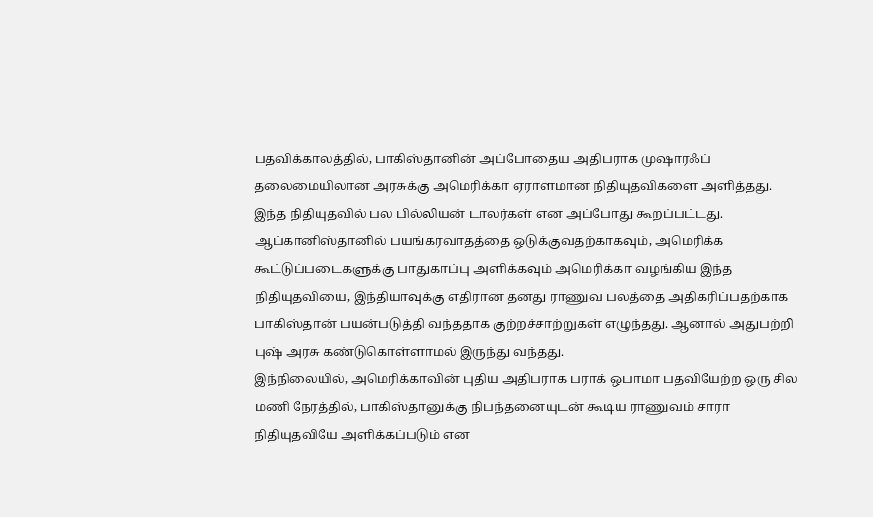பதவிக்காலத்தில், பாகிஸ்தானின் அப்போதைய அதிபராக முஷாரஃப் தலைமையிலான அரசுக்கு அமெரிக்கா ஏராளமான நிதியுதவிகளை அளித்தது. இந்த நிதியுதவில் பல பில்லியன் டாலர்கள் என அப்போது கூறப்பட்டது.
ஆப்கானிஸ்தானில் பயங்கரவாதத்தை ஒடுக்குவதற்காகவும், அமெரிக்க கூட்டுப்படைகளுக்கு பாதுகாப்பு அளிக்கவும் அமெரிக்கா வழங்கிய இந்த நிதியுதவியை, இந்தியாவுக்கு எதிரான தனது ராணுவ பலத்தை அதிகரிப்பதற்காக பாகிஸ்தான் பயன்படுத்தி வந்ததாக குற்றச்சாற்றுகள் எழுந்தது. ஆனால் அதுபற்றி புஷ் அரசு கண்டுகொள்ளாமல் இருந்து வந்தது.
இந்நிலையில், அமெரிக்காவின் புதிய அதிபராக பராக் ஒபாமா பதவியேற்ற ஒரு சில மணி நேரத்தில், பாகிஸ்தானுக்கு நிபந்தனையுடன் கூடிய ராணுவம் சாரா நிதியுதவியே அளிக்கப்படும் என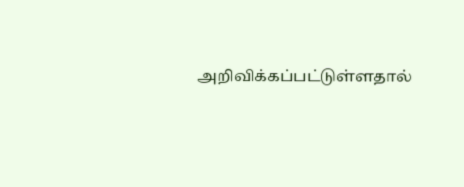அறிவிக்கப்பட்டுள்ளதால்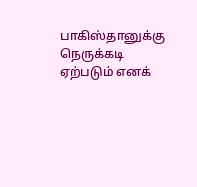பாகிஸ்தானுக்கு நெருக்கடி ஏற்படும் எனக்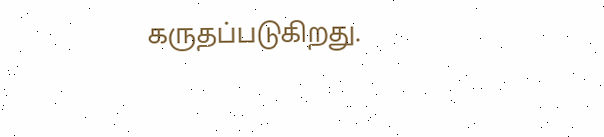கருதப்படுகிறது.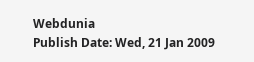Webdunia
Publish Date: Wed, 21 Jan 2009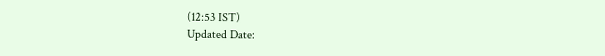(12:53 IST)
Updated Date: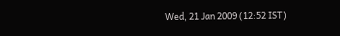Wed, 21 Jan 2009 (12:52 IST)